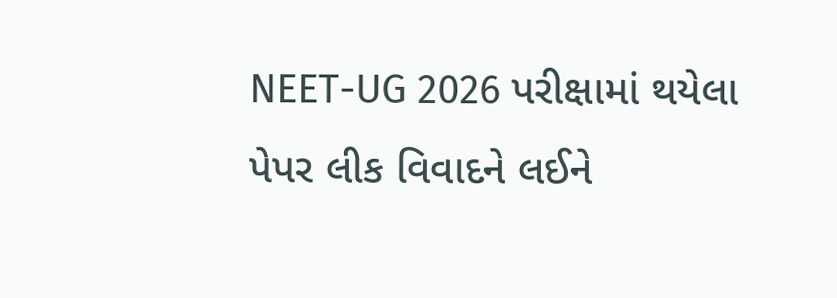NEET-UG 2026 પરીક્ષામાં થયેલા પેપર લીક વિવાદને લઈને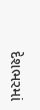દેશભરમાં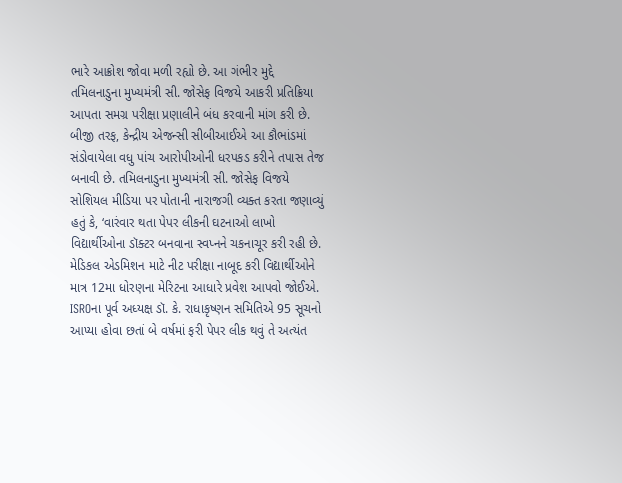ભારે આક્રોશ જોવા મળી રહ્યો છે. આ ગંભીર મુદ્દે તમિલનાડુના મુખ્યમંત્રી સી. જોસેફ વિજયે આકરી પ્રતિક્રિયા આપતા સમગ્ર પરીક્ષા પ્રણાલીને બંધ કરવાની માંગ કરી છે. બીજી તરફ, કેન્દ્રીય એજન્સી સીબીઆઈએ આ કૌભાંડમાં સંડોવાયેલા વધુ પાંચ આરોપીઓની ધરપકડ કરીને તપાસ તેજ બનાવી છે. તમિલનાડુના મુખ્યમંત્રી સી. જોસેફ વિજયે સોશિયલ મીડિયા પર પોતાની નારાજગી વ્યક્ત કરતા જણાવ્યું હતું કે, ‘વારંવાર થતા પેપર લીકની ઘટનાઓ લાખો વિદ્યાર્થીઓના ડૉક્ટર બનવાના સ્વપ્નને ચકનાચૂર કરી રહી છે. મેડિકલ એડમિશન માટે નીટ પરીક્ષા નાબૂદ કરી વિદ્યાર્થીઓને માત્ર 12મા ધોરણના મેરિટના આધારે પ્રવેશ આપવો જોઈએ. ISROના પૂર્વ અધ્યક્ષ ડૉ. કે. રાધાકૃષ્ણન સમિતિએ 95 સૂચનો આપ્યા હોવા છતાં બે વર્ષમાં ફરી પેપર લીક થવું તે અત્યંત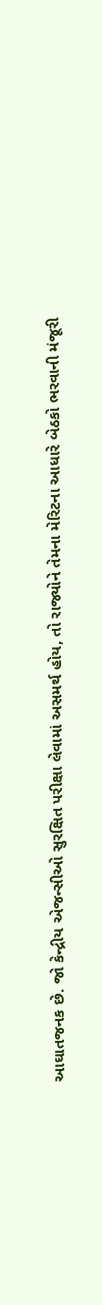આઘાતજનક છે. જો કેન્દ્રીય એજન્સીઓ સુરક્ષિત પરીક્ષા લેવામાં અસમર્થ હોય, તો રાજ્યોને તેમના મેરિટના આધારે બેઠકો ભરવાની મંજૂરી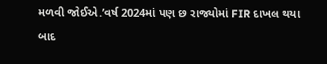મળવી જોઈએ.’વર્ષ 2024માં પણ છ રાજ્યોમાં FIR દાખલ થયા બાદ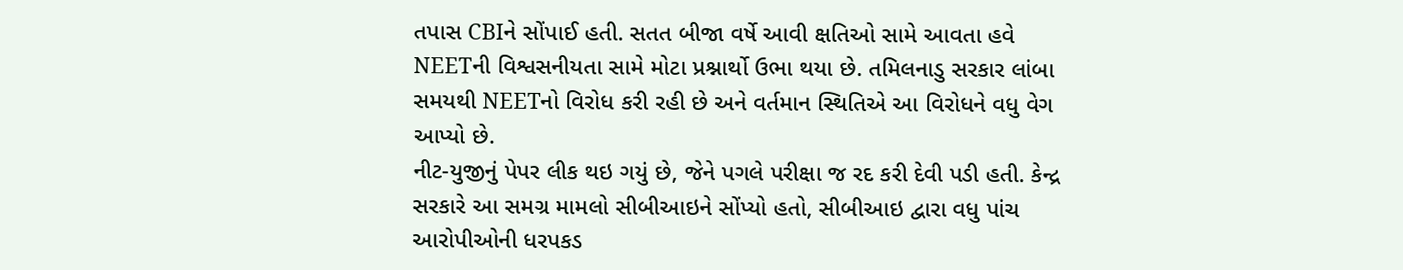તપાસ CBIને સોંપાઈ હતી. સતત બીજા વર્ષે આવી ક્ષતિઓ સામે આવતા હવે NEETની વિશ્વસનીયતા સામે મોટા પ્રશ્નાર્થો ઉભા થયા છે. તમિલનાડુ સરકાર લાંબા સમયથી NEETનો વિરોધ કરી રહી છે અને વર્તમાન સ્થિતિએ આ વિરોધને વધુ વેગ આપ્યો છે.
નીટ-યુજીનું પેપર લીક થઇ ગયું છે, જેને પગલે પરીક્ષા જ રદ કરી દેવી પડી હતી. કેન્દ્ર સરકારે આ સમગ્ર મામલો સીબીઆઇને સોંપ્યો હતો, સીબીઆઇ દ્વારા વધુ પાંચ આરોપીઓની ધરપકડ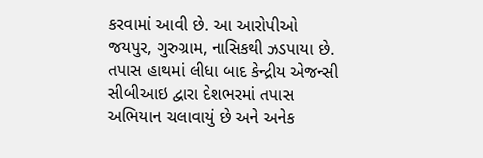કરવામાં આવી છે. આ આરોપીઓ જયપુર, ગુરુગ્રામ, નાસિકથી ઝડપાયા છે. તપાસ હાથમાં લીધા બાદ કેન્દ્રીય એજન્સી સીબીઆઇ દ્વારા દેશભરમાં તપાસ અભિયાન ચલાવાયું છે અને અનેક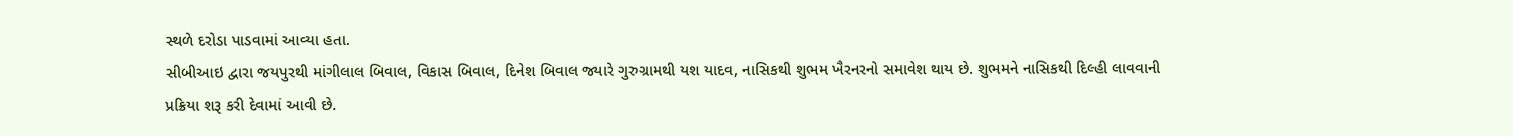સ્થળે દરોડા પાડવામાં આવ્યા હતા.
સીબીઆઇ દ્વારા જયપુરથી માંગીલાલ બિવાલ, વિકાસ બિવાલ, દિનેશ બિવાલ જ્યારે ગુરુગ્રામથી યશ યાદવ, નાસિકથી શુભમ ખૈરનરનો સમાવેશ થાય છે. શુભમને નાસિકથી દિલ્હી લાવવાની પ્રક્રિયા શરૂ કરી દેવામાં આવી છે.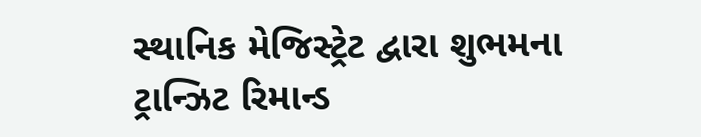સ્થાનિક મેજિસ્ટ્રેટ દ્વારા શુભમના ટ્રાન્ઝિટ રિમાન્ડ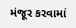મંજૂર કરવામાં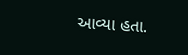આવ્યા હતા.